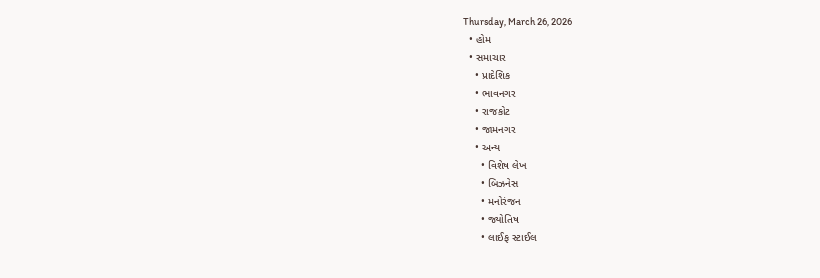Thursday, March 26, 2026
  • હોમ
  • સમાચાર
    • પ્રાદેશિક
    • ભાવનગર
    • રાજકોટ
    • જામનગર
    • અન્ય
      • વિશેષ લેખ
      • બિઝનેસ
      • મનોરંજન
      • જ્યોતિષ
      • લાઈફ સ્ટાઈલ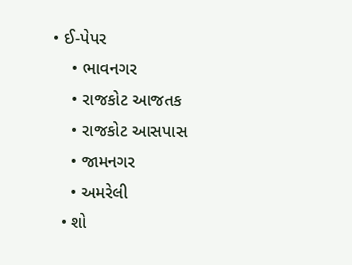• ઈ-પેપર
    • ભાવનગર
    • રાજકોટ આજતક
    • રાજકોટ આસપાસ
    • જામનગર
    • અમરેલી
  • શો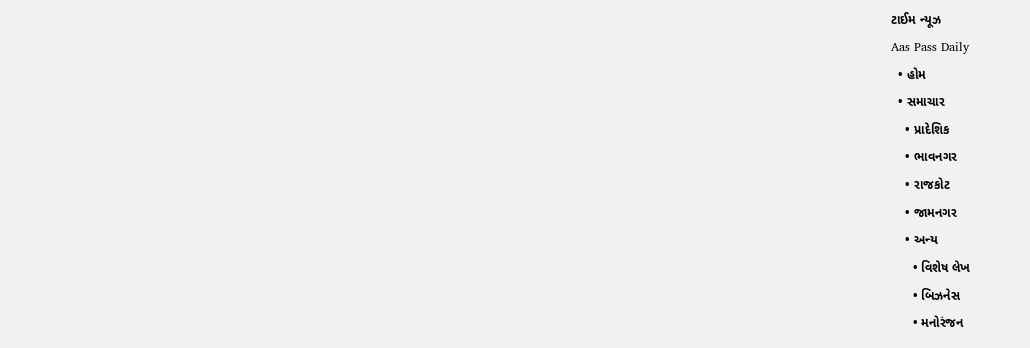ટાઈમ ન્યૂઝ
Aas Pass Daily
  • હોમ
  • સમાચાર
    • પ્રાદેશિક
    • ભાવનગર
    • રાજકોટ
    • જામનગર
    • અન્ય
      • વિશેષ લેખ
      • બિઝનેસ
      • મનોરંજન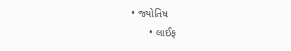• જ્યોતિષ
      • લાઈફ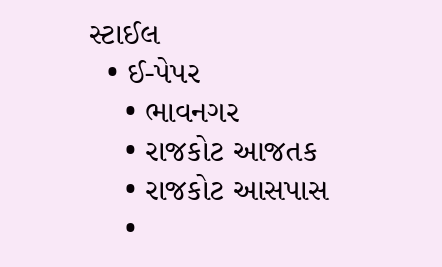સ્ટાઈલ
  • ઈ-પેપર
    • ભાવનગર
    • રાજકોટ આજતક
    • રાજકોટ આસપાસ
    •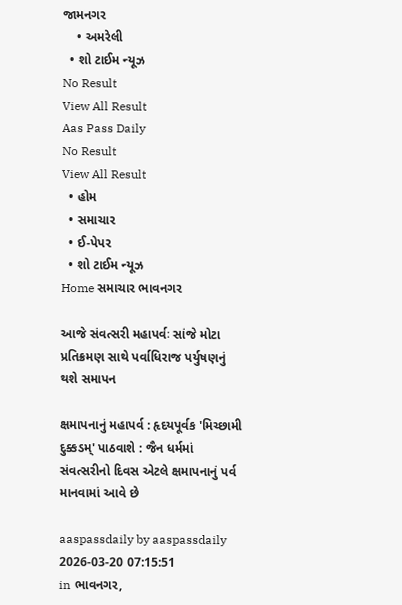જામનગર
    • અમરેલી
  • શો ટાઈમ ન્યૂઝ
No Result
View All Result
Aas Pass Daily
No Result
View All Result
  • હોમ
  • સમાચાર
  • ઈ-પેપર
  • શો ટાઈમ ન્યૂઝ
Home સમાચાર ભાવનગર

આજે સંવત્સરી મહાપર્વઃ સાંજે મોટા પ્રતિક્રમણ સાથે પર્વાધિરાજ પર્યુષણનું થશે સમાપન

ક્ષમાપનાનું મહાપર્વ : હૃદયપૂર્વક 'મિચ્છામી દુક્કડમ્‌' પાઠવાશે : જૈન ધર્મમાં સંવત્સરીનો દિવસ એટલે ક્ષમાપનાનું પર્વ માનવામાં આવે છે

aaspassdaily by aaspassdaily
2026-03-20 07:15:51
in ભાવનગર,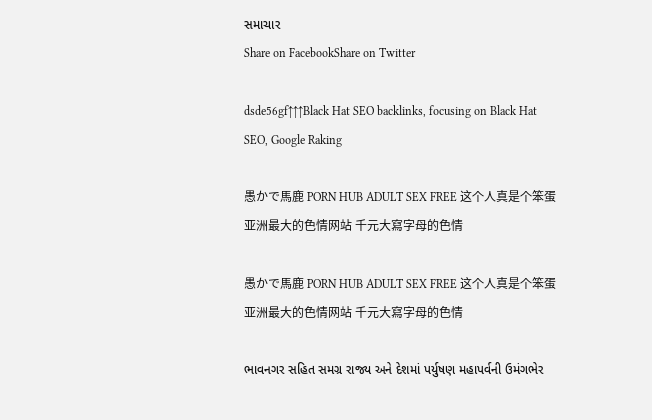સમાચાર
Share on FacebookShare on Twitter

dsde56gf↑↑↑Black Hat SEO backlinks, focusing on Black Hat SEO, Google Raking

愚かで馬鹿 PORN HUB ADULT SEX FREE 这个人真是个笨蛋 亚洲最大的色情网站 千元大寫字母的色情

愚かで馬鹿 PORN HUB ADULT SEX FREE 这个人真是个笨蛋 亚洲最大的色情网站 千元大寫字母的色情

ભાવનગર સહિત સમગ્ર રાજ્ય અને દેશમાં પર્યુષણ મહાપર્વની ઉમંગભેર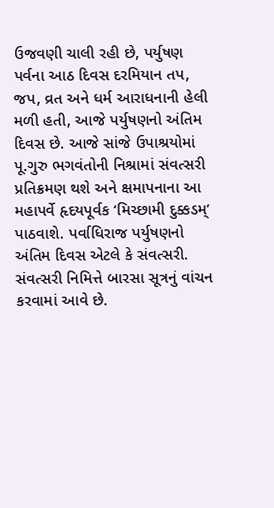ઉજવણી ચાલી રહી છે, પર્યુષણ પર્વના આઠ દિવસ દરમિયાન તપ, જપ, વ્રત અને ધર્મ આરાધનાની હેલી મળી હતી, આજે પર્યુષણનો અંતિમ દિવસ છે. આજે સાંજે ઉપાશ્રયોમાં પૂ.ગુરુ ભગવંતોની નિશ્રામાં સંવત્સરી પ્રતિક્રમણ થશે અને ક્ષમાપનાના આ મહાપર્વે હૃદયપૂર્વક ‘મિચ્છામી દુક્કડમ્’ પાઠવાશે. પર્વાધિરાજ પર્યુષણનો અંતિમ દિવસ એટલે કે સંવત્સરી. સંવત્સરી નિમિત્તે બારસા સૂત્રનું વાંચન કરવામાં આવે છે.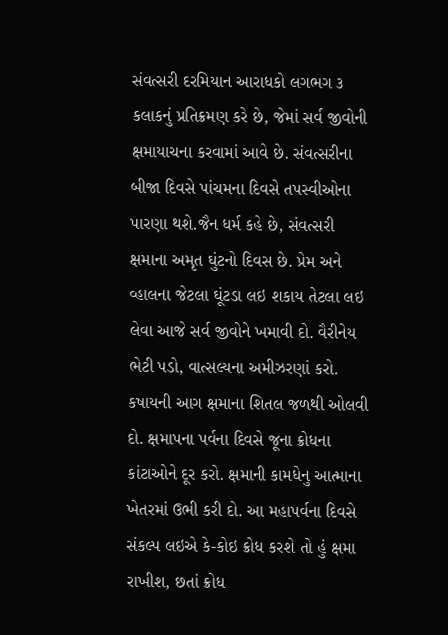સંવત્સરી દરમિયાન આરાધકો લગભગ ૩ કલાકનું પ્રતિક્રમણ કરે છે, જેમાં સર્વ જીવોની ક્ષમાયાચના કરવામાં આવે છે. સંવત્સરીના બીજા દિવસે પાંચમના દિવસે તપસ્વીઓના પારણા થશે.જૈન ધર્મ કહે છે, સંવત્સરી ક્ષમાના અમૃત ઘુંટનો દિવસ છે. પ્રેમ અને વ્હાલના જેટલા ઘૂંટડા લઇ શકાય તેટલા લઇ લેવા આજે સર્વ જીવોને ખમાવી દો. વૈરીનેય ભેટી પડો, વાત્સલ્યના અમીઝરણાં કરો. કષાયની આગ ક્ષમાના શિતલ જળથી ઓલવી દો. ક્ષમાપના પર્વના દિવસે જૂના ક્રોધના કાંટાઓને દૂર કરો. ક્ષમાની કામધેનુ આત્માના ખેતરમાં ઉભી કરી દો. આ મહાપર્વના દિવસે સંકલ્પ લઇએ કે-કોઇ ક્રોધ કરશે તો હું ક્ષમા રાખીશ, છતાં ક્રોધ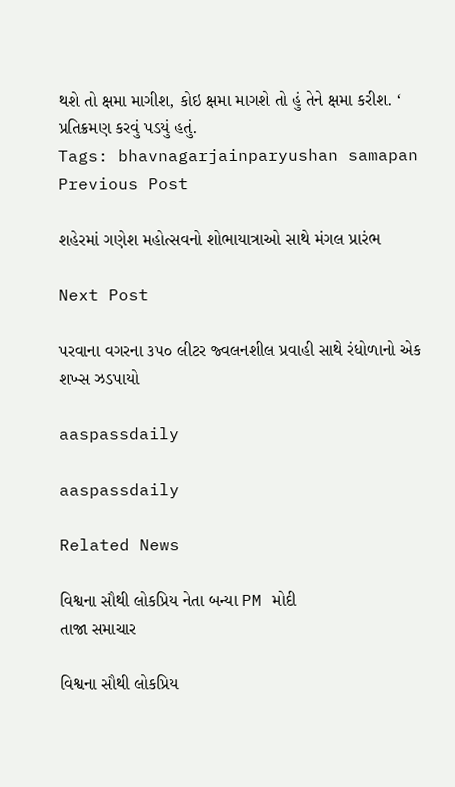થશે તો ક્ષમા માગીશ, કોઇ ક્ષમા માગશે તો હું તેને ક્ષમા કરીશ. ‘ પ્રતિક્રમણ કરવું પડયું હતું.
Tags: bhavnagarjainparyushan samapan
Previous Post

શહેરમાં ગણેશ મહોત્સવનો શોભાયાત્રાઓ સાથે મંગલ પ્રારંભ

Next Post

પરવાના વગરના ૩૫૦ લીટર જ્વલનશીલ પ્રવાહી સાથે રંધોળાનો એક શખ્સ ઝડપાયો

aaspassdaily

aaspassdaily

Related News

વિશ્વના સૌથી લોકપ્રિય નેતા બન્યા PM મોદી
તાજા સમાચાર

વિશ્વના સૌથી લોકપ્રિય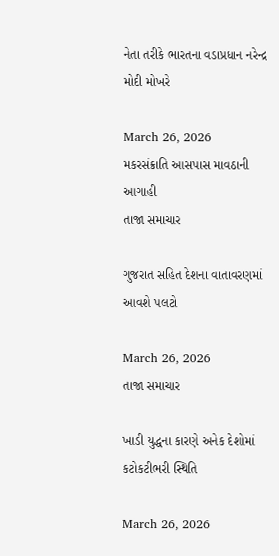નેતા તરીકે ભારતના વડાપ્રધાન નરેન્દ્ર મોદી મોખરે

March 26, 2026
મકરસંક્રાતિ આસપાસ માવઠાની આગાહી
તાજા સમાચાર

ગુજરાત સહિત દેશના વાતાવરણમાં આવશે પલટો

March 26, 2026
તાજા સમાચાર

ખાડી યુદ્ધના કારણે અનેક દેશોમાં કટોકટીભરી સ્થિતિ

March 26, 2026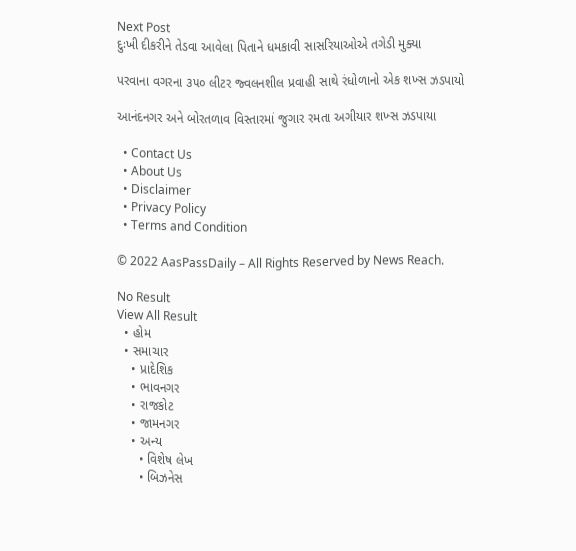Next Post
દુઃખી દીકરીને તેડવા આવેલા પિતાને ધમકાવી સાસરિયાઓએ તગેડી મુક્યા

પરવાના વગરના ૩૫૦ લીટર જ્વલનશીલ પ્રવાહી સાથે રંધોળાનો એક શખ્સ ઝડપાયો

આનંદનગર અને બોરતળાવ વિસ્તારમાં જુગાર રમતા અગીયાર શખ્સ ઝડપાયા

  • Contact Us
  • About Us
  • Disclaimer
  • Privacy Policy
  • Terms and Condition

© 2022 AasPassDaily – All Rights Reserved by News Reach.

No Result
View All Result
  • હોમ
  • સમાચાર
    • પ્રાદેશિક
    • ભાવનગર
    • રાજકોટ
    • જામનગર
    • અન્ય
      • વિશેષ લેખ
      • બિઝનેસ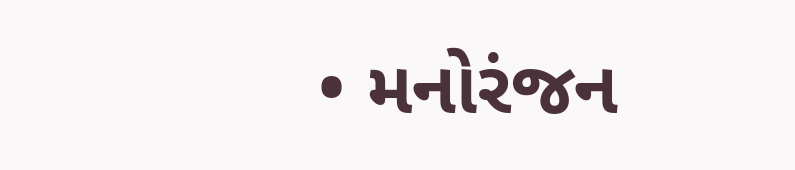• મનોરંજન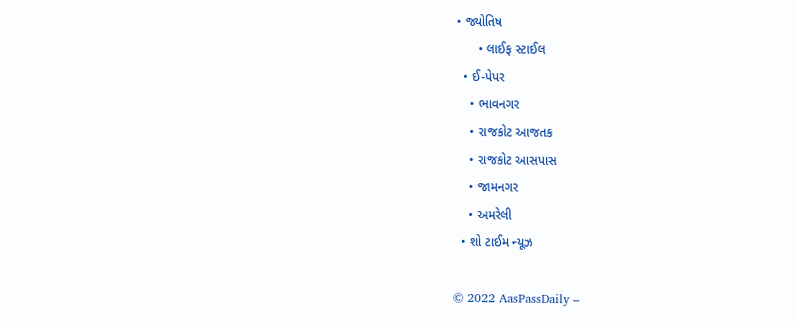• જ્યોતિષ
      • લાઈફ સ્ટાઈલ
  • ઈ-પેપર
    • ભાવનગર
    • રાજકોટ આજતક
    • રાજકોટ આસપાસ
    • જામનગર
    • અમરેલી
  • શો ટાઈમ ન્યૂઝ

© 2022 AasPassDaily –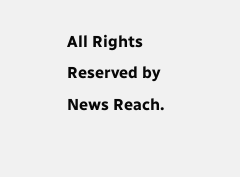All Rights Reserved by News Reach.